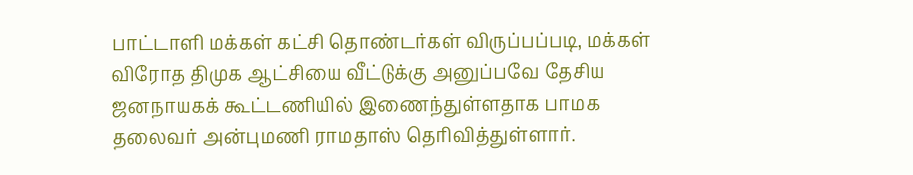பாட்டாளி மக்கள் கட்சி தொண்டர்கள் விருப்பப்படி, மக்கள் விரோத திமுக ஆட்சியை வீட்டுக்கு அனுப்பவே தேசிய ஜனநாயகக் கூட்டணியில் இணைந்துள்ளதாக பாமக தலைவர் அன்புமணி ராமதாஸ் தெரிவித்துள்ளார்.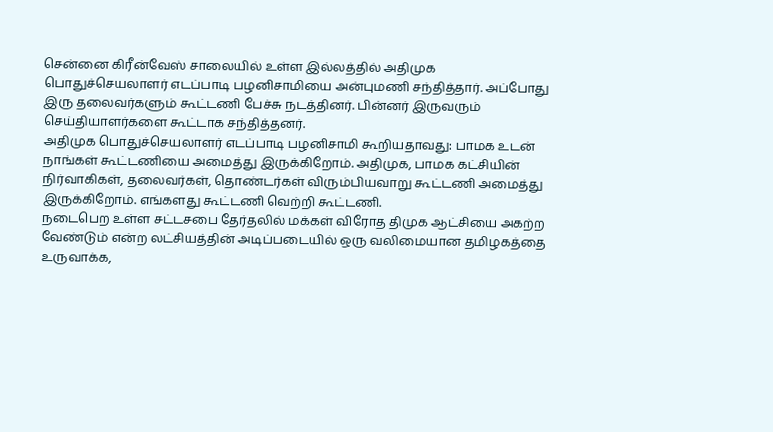சென்னை கிரீன்வேஸ் சாலையில் உள்ள இல்லத்தில் அதிமுக பொதுச்செயலாளர் எடப்பாடி பழனிசாமியை அன்புமணி சந்தித்தார். அப்போது இரு தலைவர்களும் கூட்டணி பேச்சு நடத்தினர். பின்னர் இருவரும் செய்தியாளர்களை கூட்டாக சந்தித்தனர்.
அதிமுக பொதுச்செயலாளர் எடப்பாடி பழனிசாமி கூறியதாவது: பாமக உடன் நாங்கள் கூட்டணியை அமைத்து இருக்கிறோம். அதிமுக, பாமக கட்சியின் நிர்வாகிகள், தலைவர்கள், தொண்டர்கள் விரும்பியவாறு கூட்டணி அமைத்து இருக்கிறோம். எங்களது கூட்டணி வெற்றி கூட்டணி.
நடைபெற உள்ள சட்டசபை தேர்தலில் மக்கள் விரோத திமுக ஆட்சியை அகற்ற வேண்டும் என்ற லட்சியத்தின் அடிப்படையில் ஒரு வலிமையான தமிழகத்தை உருவாக்க,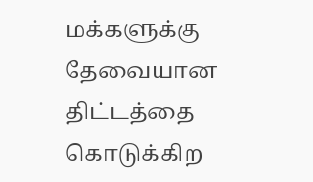மக்களுக்கு தேவையான திட்டத்தை கொடுக்கிற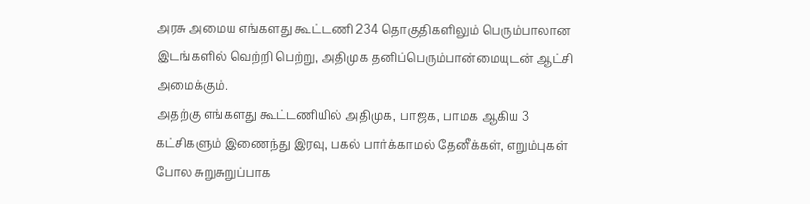அரசு அமைய எங்களது கூட்டணி 234 தொகுதிகளிலும் பெரும்பாலான இடங்களில் வெற்றி பெற்று, அதிமுக தனிப்பெரும்பான்மையுடன் ஆட்சி அமைக்கும்.
அதற்கு எங்களது கூட்டணியில் அதிமுக, பாஜக, பாமக ஆகிய 3 கட்சிகளும் இணைந்து இரவு, பகல் பார்க்காமல் தேனீக்கள், எறும்புகள் போல சுறுசுறுப்பாக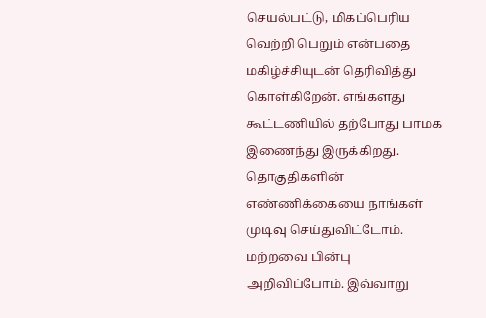செயல்பட்டு, மிகப்பெரிய வெற்றி பெறும் என்பதை மகிழ்ச்சியுடன் தெரிவித்து கொள்கிறேன். எங்களது கூட்டணியில் தற்போது பாமக இணைந்து இருக்கிறது. தொகுதிகளின் எண்ணிக்கையை நாங்கள் முடிவு செய்துவிட்டோம். மற்றவை பின்பு அறிவிப்போம். இவ்வாறு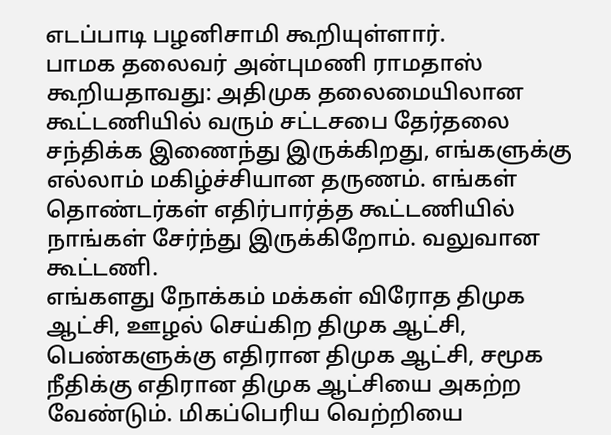எடப்பாடி பழனிசாமி கூறியுள்ளார்.
பாமக தலைவர் அன்புமணி ராமதாஸ் கூறியதாவது: அதிமுக தலைமையிலான கூட்டணியில் வரும் சட்டசபை தேர்தலை சந்திக்க இணைந்து இருக்கிறது, எங்களுக்கு எல்லாம் மகிழ்ச்சியான தருணம். எங்கள் தொண்டர்கள் எதிர்பார்த்த கூட்டணியில் நாங்கள் சேர்ந்து இருக்கிறோம். வலுவான கூட்டணி.
எங்களது நோக்கம் மக்கள் விரோத திமுக ஆட்சி, ஊழல் செய்கிற திமுக ஆட்சி, பெண்களுக்கு எதிரான திமுக ஆட்சி, சமூக நீதிக்கு எதிரான திமுக ஆட்சியை அகற்ற வேண்டும். மிகப்பெரிய வெற்றியை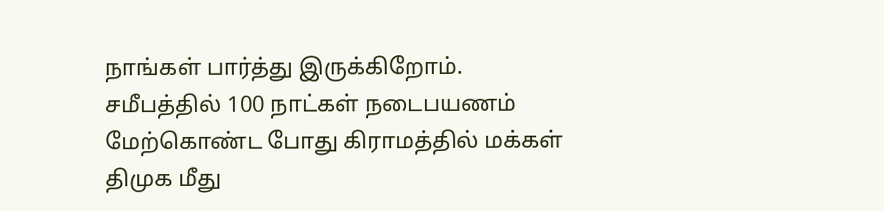நாங்கள் பார்த்து இருக்கிறோம்.
சமீபத்தில் 100 நாட்கள் நடைபயணம் மேற்கொண்ட போது கிராமத்தில் மக்கள் திமுக மீது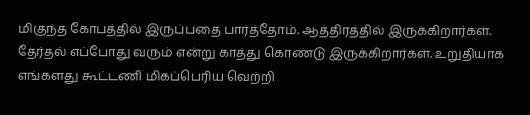மிகுந்த கோபத்தில் இருப்பதை பார்த்தோம். ஆத்திரத்தில் இருக்கிறார்கள். தேர்தல் எப்போது வரும் என்று காத்து கொண்டு இருக்கிறார்கள். உறுதியாக எங்களது கூட்டணி மிகப்பெரிய வெற்றி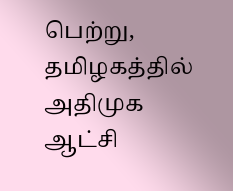பெற்று, தமிழகத்தில் அதிமுக ஆட்சி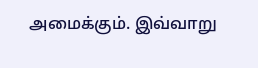அமைக்கும். இவ்வாறு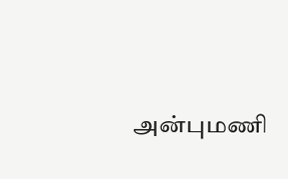அன்புமணி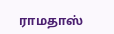ராமதாஸ்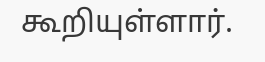கூறியுள்ளார்.